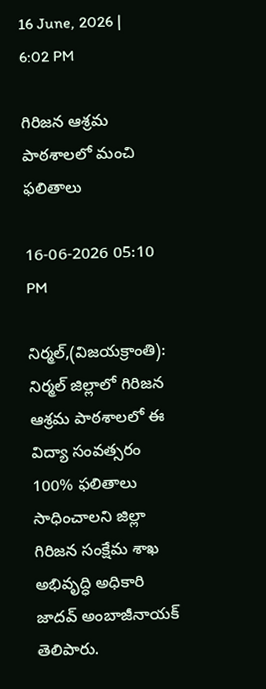16 June, 2026 | 6:02 PM

గిరిజన ఆశ్రమ పాఠశాలలో మంచి ఫలితాలు

16-06-2026 05:10 PM

నిర్మల్,(విజయక్రాంతి): నిర్మల్ జిల్లాలో గిరిజన ఆశ్రమ పాఠశాలలో ఈ విద్యా సంవత్సరం 100% ఫలితాలు సాధించాలని జిల్లా గిరిజన సంక్షేమ శాఖ అభివృద్ధి అధికారి జాదవ్ అంబాజీనాయక్ తెలిపారు.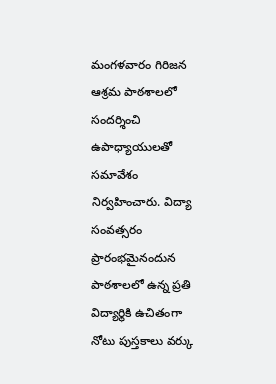మంగళవారం గిరిజన ఆశ్రమ పాఠశాలలో సందర్శించి ఉపాధ్యాయులతో సమావేశం నిర్వహించారు. విద్యా సంవత్సరం ప్రారంభమైనందున పాఠశాలలో ఉన్న ప్రతి విద్యార్థికి ఉచితంగా నోటు పుస్తకాలు వర్కు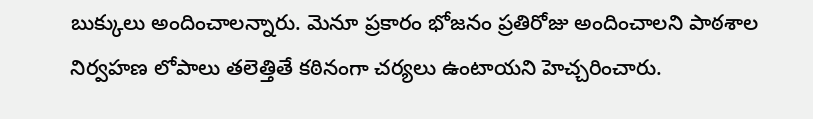బుక్కులు అందించాలన్నారు. మెనూ ప్రకారం భోజనం ప్రతిరోజు అందించాలని పాఠశాల నిర్వహణ లోపాలు తలెత్తితే కఠినంగా చర్యలు ఉంటాయని హెచ్చరించారు.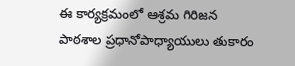ఈ కార్యక్రమంలో ఆశ్రమ గిరిజన పాఠశాల ప్రధానోపాధ్యాయులు తుకారం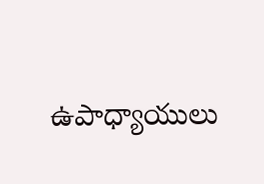ఉపాధ్యాయులు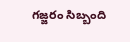గజ్జరం సిబ్బంది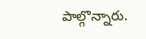పాల్గొన్నారు.